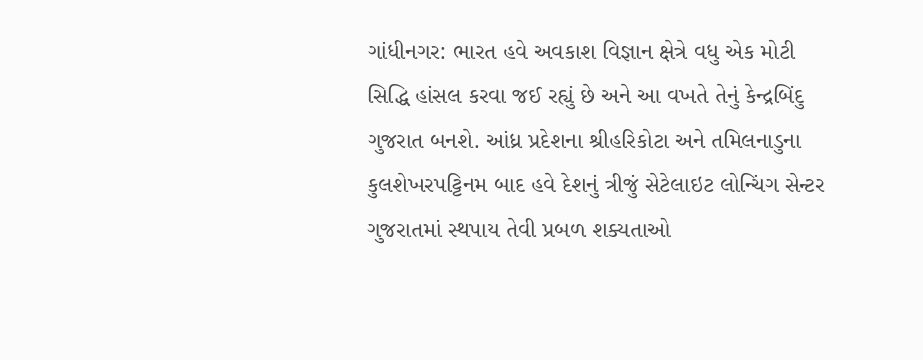ગાંધીનગર: ભારત હવે અવકાશ વિજ્ઞાન ક્ષેત્રે વધુ એક મોટી સિદ્ધિ હાંસલ કરવા જઈ રહ્યું છે અને આ વખતે તેનું કેન્દ્રબિંદુ ગુજરાત બનશે. આંધ્ર પ્રદેશના શ્રીહરિકોટા અને તમિલનાડુના કુલશેખરપટ્ટિનમ બાદ હવે દેશનું ત્રીજું સેટેલાઇટ લોન્ચિંગ સેન્ટર ગુજરાતમાં સ્થપાય તેવી પ્રબળ શક્યતાઓ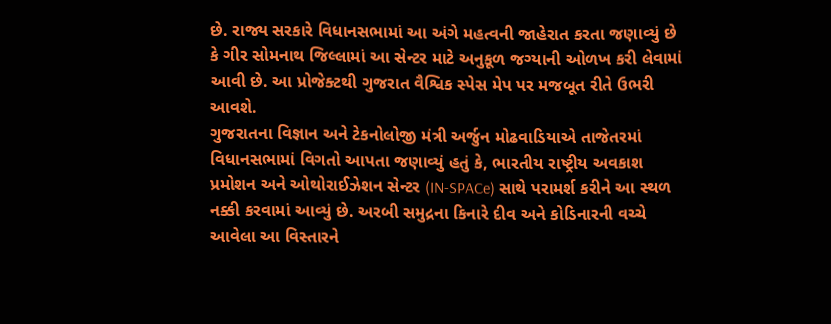છે. રાજ્ય સરકારે વિધાનસભામાં આ અંગે મહત્વની જાહેરાત કરતા જણાવ્યું છે કે ગીર સોમનાથ જિલ્લામાં આ સેન્ટર માટે અનુકૂળ જગ્યાની ઓળખ કરી લેવામાં આવી છે. આ પ્રોજેક્ટથી ગુજરાત વૈશ્વિક સ્પેસ મેપ પર મજબૂત રીતે ઉભરી આવશે.
ગુજરાતના વિજ્ઞાન અને ટેકનોલોજી મંત્રી અર્જુન મોઢવાડિયાએ તાજેતરમાં વિધાનસભામાં વિગતો આપતા જણાવ્યું હતું કે, ભારતીય રાષ્ટ્રીય અવકાશ પ્રમોશન અને ઓથોરાઈઝેશન સેન્ટર (IN-SPACe) સાથે પરામર્શ કરીને આ સ્થળ નક્કી કરવામાં આવ્યું છે. અરબી સમુદ્રના કિનારે દીવ અને કોડિનારની વચ્ચે આવેલા આ વિસ્તારને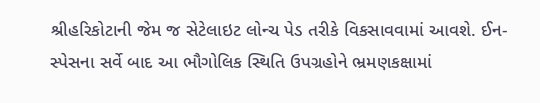શ્રીહરિકોટાની જેમ જ સેટેલાઇટ લોન્ચ પેડ તરીકે વિકસાવવામાં આવશે. ઈન-સ્પેસના સર્વે બાદ આ ભૌગોલિક સ્થિતિ ઉપગ્રહોને ભ્રમણકક્ષામાં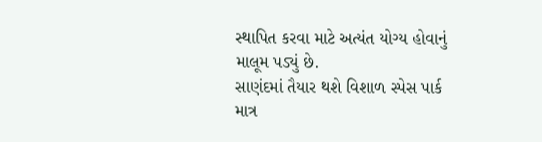સ્થાપિત કરવા માટે અત્યંત યોગ્ય હોવાનું માલૂમ પડ્યું છે.
સાણંદમાં તૈયાર થશે વિશાળ સ્પેસ પાર્ક
માત્ર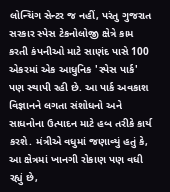લોન્ચિંગ સેન્ટર જ નહીં, પરંતુ ગુજરાત સરકાર સ્પેસ ટેકનોલોજી ક્ષેત્રે કામ કરતી કંપનીઓ માટે સાણંદ પાસે 100 એકરમાં એક આધુનિક 'સ્પેસ પાર્ક' પણ સ્થાપી રહી છે. આ પાર્ક અવકાશ વિજ્ઞાનને લગતા સંશોધનો અને સાધનોના ઉત્પાદન માટે હબ તરીકે કાર્ય કરશે. મંત્રીએ વધુમાં જણાવ્યું હતું કે, આ ક્ષેત્રમાં ખાનગી રોકાણ પણ વધી રહ્યું છે,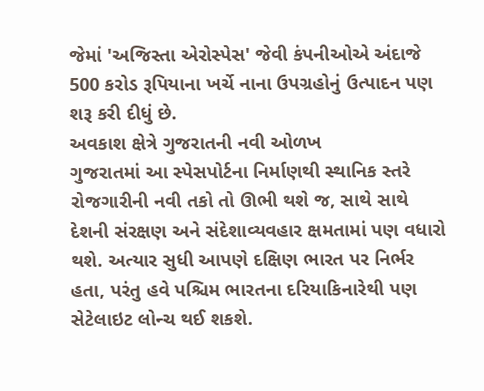જેમાં 'અજિસ્તા એરોસ્પેસ' જેવી કંપનીઓએ અંદાજે 500 કરોડ રૂપિયાના ખર્ચે નાના ઉપગ્રહોનું ઉત્પાદન પણ શરૂ કરી દીધું છે.
અવકાશ ક્ષેત્રે ગુજરાતની નવી ઓળખ
ગુજરાતમાં આ સ્પેસપોર્ટના નિર્માણથી સ્થાનિક સ્તરે રોજગારીની નવી તકો તો ઊભી થશે જ, સાથે સાથે દેશની સંરક્ષણ અને સંદેશાવ્યવહાર ક્ષમતામાં પણ વધારો થશે. અત્યાર સુધી આપણે દક્ષિણ ભારત પર નિર્ભર હતા, પરંતુ હવે પશ્ચિમ ભારતના દરિયાકિનારેથી પણ સેટેલાઇટ લોન્ચ થઈ શકશે.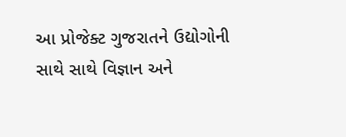આ પ્રોજેક્ટ ગુજરાતને ઉદ્યોગોની સાથે સાથે વિજ્ઞાન અને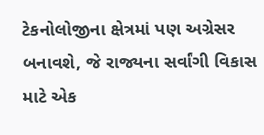ટેકનોલોજીના ક્ષેત્રમાં પણ અગ્રેસર બનાવશે, જે રાજ્યના સર્વાંગી વિકાસ માટે એક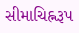સીમાચિહ્નરૂપ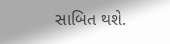સાબિત થશે.